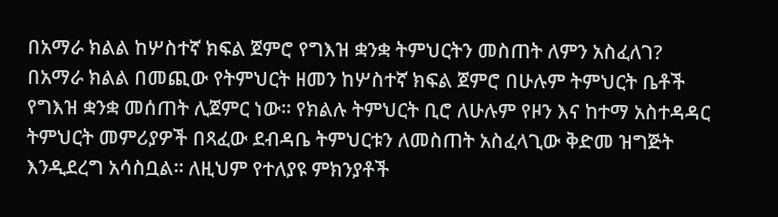በአማራ ክልል ከሦስተኛ ክፍል ጀምሮ የግእዝ ቋንቋ ትምህርትን መስጠት ለምን አስፈለገ?
በአማራ ክልል በመጪው የትምህርት ዘመን ከሦስተኛ ክፍል ጀምሮ በሁሉም ትምህርት ቤቶች የግእዝ ቋንቋ መሰጠት ሊጀምር ነው። የክልሉ ትምህርት ቢሮ ለሁሉም የዞን እና ከተማ አስተዳዳር ትምህርት መምሪያዎች በጻፈው ደብዳቤ ትምህርቱን ለመስጠት አስፈላጊው ቅድመ ዝግጅት እንዲደረግ አሳስቧል። ለዚህም የተለያዩ ምክንያቶች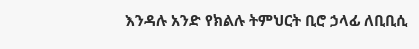እንዳሉ አንድ የክልሉ ትምህርት ቢሮ ኃላፊ ለቢቢሲ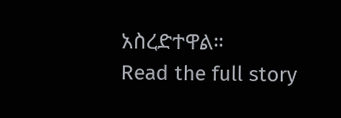አስረድተዋል።
Read the full story